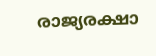രാജ്യരക്ഷാ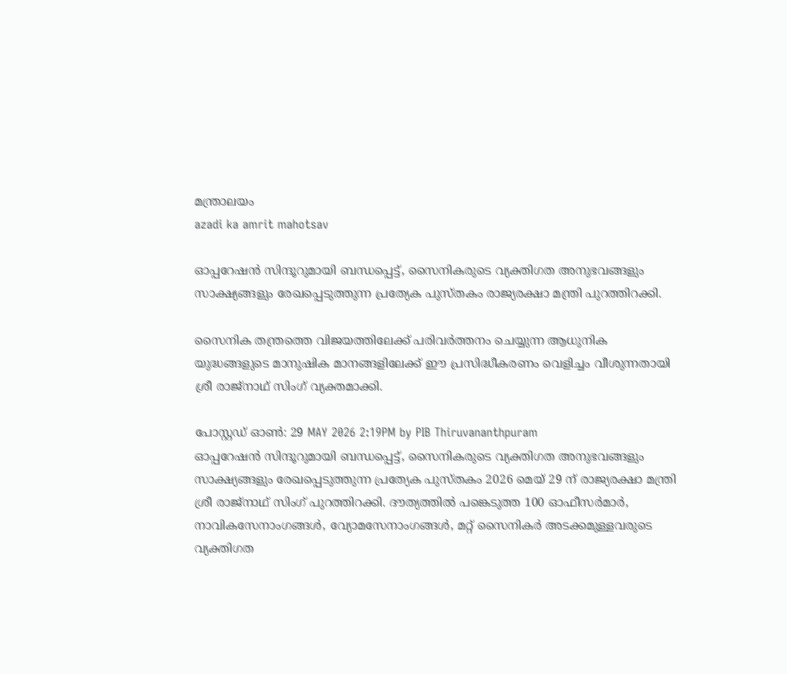മന്ത്രാലയം
azadi ka amrit mahotsav

ഓപ്പറേഷൻ സിന്ദൂറുമായി ബന്ധപ്പെട്ട്, സൈനികരുടെ വ്യക്തിഗത അനുഭവങ്ങളും സാക്ഷ്യങ്ങളും രേഖപ്പെടുത്തുന്ന പ്രത്യേക പുസ്തകം രാജ്യരക്ഷാ മന്ത്രി പുറത്തിറക്കി.

സൈനിക തന്ത്രത്തെ വിജയത്തിലേക്ക് പരിവർത്തനം ചെയ്യുന്ന ആധുനിക യുദ്ധങ്ങളുടെ മാനുഷിക മാനങ്ങളിലേക്ക് ഈ പ്രസിദ്ധീകരണം വെളിച്ചം വീശുന്നതായി ശ്രീ രാജ്‌നാഥ് സിംഗ് വ്യക്തമാക്കി.

പോസ്റ്റഡ് ഓണ്‍: 29 MAY 2026 2:19PM by PIB Thiruvananthpuram
ഓപ്പറേഷൻ സിന്ദൂറുമായി ബന്ധപ്പെട്ട്, സൈനികരുടെ വ്യക്തിഗത അനുഭവങ്ങളും സാക്ഷ്യങ്ങളും രേഖപ്പെടുത്തുന്ന പ്രത്യേക പുസ്തകം 2026 മെയ് 29 ന് രാജ്യരക്ഷാ മന്ത്രി ശ്രീ രാജ്‌നാഥ് സിംഗ് പുറത്തിറക്കി. ദൗത്യത്തിൽ പങ്കെടുത്ത 100 ഓഫീസർമാർ, നാവികസേനാംഗങ്ങൾ, വ്യോമസേനാംഗങ്ങൾ, മറ്റ് സൈനികർ അടക്കമുള്ളവരുടെ വ്യക്തിഗത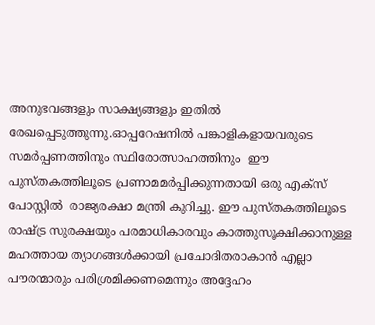അനുഭവങ്ങളും സാക്ഷ്യങ്ങളും ഇതിൽ രേഖപ്പെടുത്തുന്നു.ഓപ്പറേഷനിൽ പങ്കാളികളായവരുടെ സമർപ്പണത്തിനും സ്ഥിരോത്സാഹത്തിനും  ഈ പുസ്തകത്തിലൂടെ പ്രണാമമർപ്പിക്കുന്നതായി ഒരു എക്സ് പോസ്റ്റിൽ  രാജ്യരക്ഷാ മന്ത്രി കുറിച്ചു. ഈ പുസ്തകത്തിലൂടെ രാഷ്ട്ര സുരക്ഷയും പരമാധികാരവും കാത്തുസൂക്ഷിക്കാനുള്ള മഹത്തായ ത്യാഗങ്ങൾക്കായി പ്രചോദിതരാകാൻ എല്ലാ പൗരന്മാരും പരിശ്രമിക്കണമെന്നും അദ്ദേഹം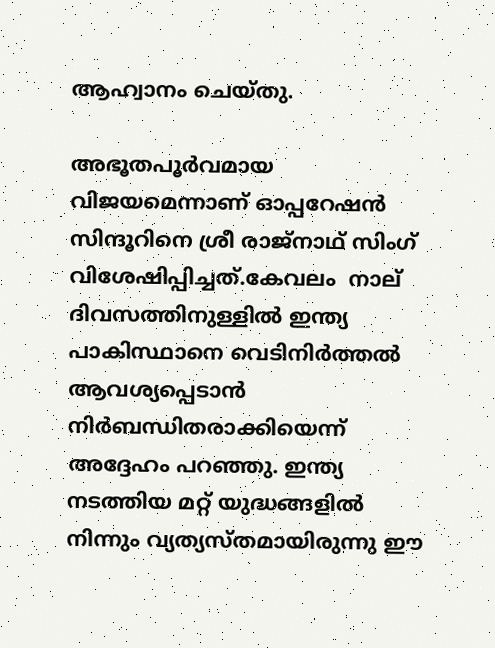ആഹ്വാനം ചെയ്തു.

അഭൂതപൂർവമായ വിജയമെന്നാണ് ഓപ്പറേഷൻ സിന്ദൂറിനെ ശ്രീ രാജ്‌നാഥ് സിംഗ് വിശേഷിപ്പിച്ചത്.കേവലം  നാല് ദിവസത്തിനുള്ളിൽ ഇന്ത്യ പാകിസ്ഥാനെ വെടിനിർത്തൽ ആവശ്യപ്പെടാൻ നിർബന്ധിതരാക്കിയെന്ന് അദ്ദേഹം പറഞ്ഞു. ഇന്ത്യ നടത്തിയ മറ്റ് യുദ്ധങ്ങളിൽ നിന്നും വ്യത്യസ്തമായിരുന്നു ഈ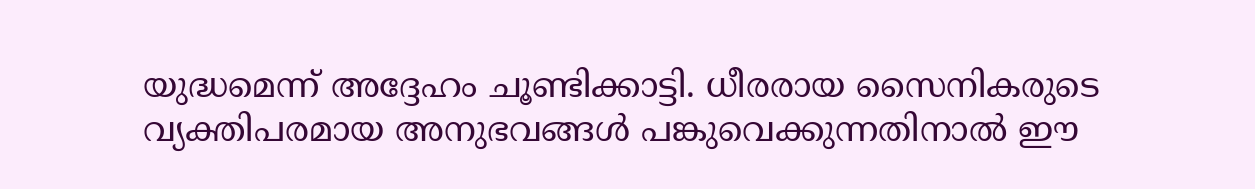യുദ്ധമെന്ന് അദ്ദേഹം ചൂണ്ടിക്കാട്ടി. ധീരരായ സൈനികരുടെ വ്യക്തിപരമായ അനുഭവങ്ങൾ പങ്കുവെക്കുന്നതിനാൽ ഈ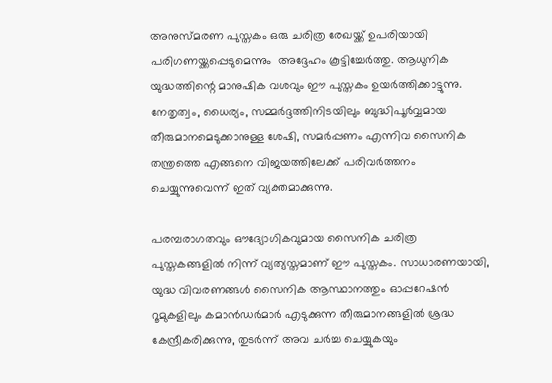അനുസ്മരണ പുസ്തകം ഒരു ചരിത്ര രേഖയ്ക്ക് ഉപരിയായി പരിഗണയ്ക്കപ്പെടുമെന്നും  അദ്ദേഹം കൂട്ടിച്ചേർത്തു. ആധുനിക യുദ്ധത്തിന്റെ മാനുഷിക വശവും ഈ പുസ്തകം ഉയർത്തിക്കാട്ടുന്നു. നേതൃത്വം, ധൈര്യം, സമ്മർദ്ദത്തിനിടയിലും ബുദ്ധിപൂർവ്വമായ തീരുമാനമെടുക്കാനുള്ള ശേഷി, സമർപ്പണം എന്നിവ സൈനിക തന്ത്രത്തെ എങ്ങനെ വിജയത്തിലേക്ക് പരിവർത്തനം ചെയ്യുന്നുവെന്ന് ഇത് വ്യക്തമാക്കുന്നു.

പരമ്പരാഗതവും ഔദ്യോഗികവുമായ സൈനിക ചരിത്ര പുസ്തകങ്ങളിൽ നിന്ന് വ്യത്യസ്തമാണ് ഈ പുസ്തകം. സാധാരണയായി, യുദ്ധ വിവരണങ്ങൾ സൈനിക ആസ്ഥാനത്തും ഓപ്പറേഷൻ റൂമുകളിലും കമാൻഡർമാർ എടുക്കുന്ന തീരുമാനങ്ങളിൽ ശ്രദ്ധ കേന്ദ്രീകരിക്കുന്നു, തുടർന്ന് അവ ചർച്ച ചെയ്യുകയും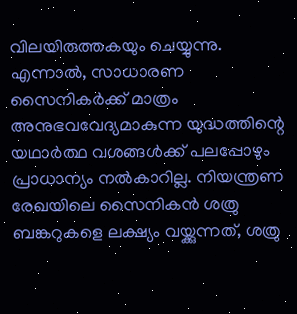വിലയിരുത്തകയും ചെയ്യുന്നു. എന്നാൽ, സാധാരണ സൈനികർക്ക് മാത്രം അനുഭവവേദ്യമാകുന്ന യുദ്ധത്തിന്റെ യഥാർത്ഥ വശങ്ങൾക്ക് പലപ്പോഴും പ്രാധാന്യം നൽകാറില്ല. നിയന്ത്രണ രേഖയിലെ സൈനികൻ ശത്രു ബങ്കറുകളെ ലക്ഷ്യം വയ്ക്കുന്നത്, ശത്രു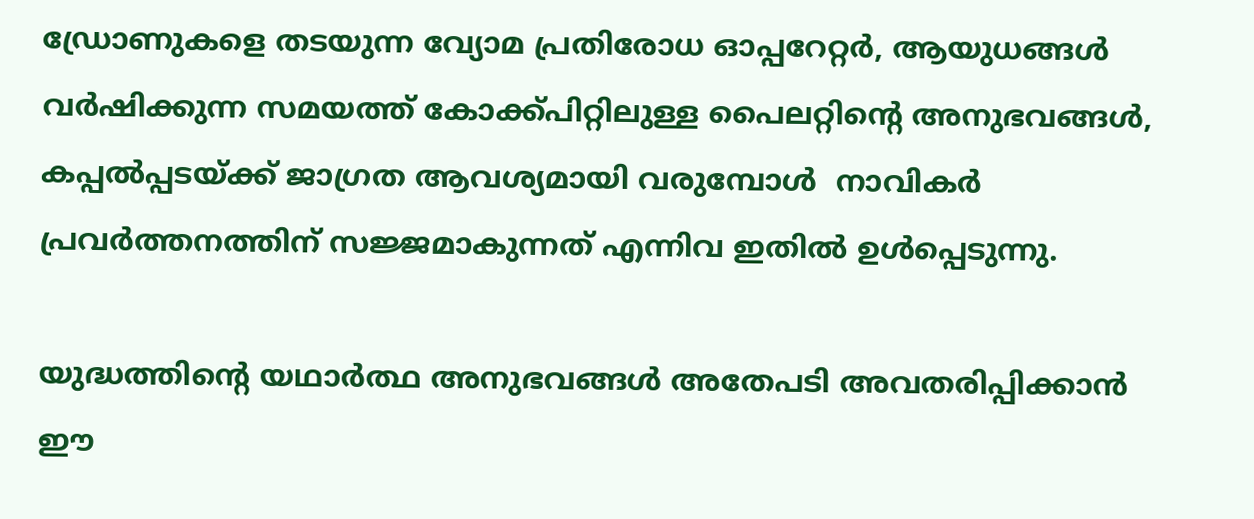ഡ്രോണുകളെ തടയുന്ന വ്യോമ പ്രതിരോധ ഓപ്പറേറ്റർ, ആയുധങ്ങൾ വർഷിക്കുന്ന സമയത്ത് കോക്ക്പിറ്റിലുള്ള പൈലറ്റിന്റെ അനുഭവങ്ങൾ, കപ്പൽപ്പടയ്ക്ക് ജാഗ്രത ആവശ്യമായി വരുമ്പോൾ  നാവികർ പ്രവർത്തനത്തിന് സജ്ജമാകുന്നത് എന്നിവ ഇതിൽ ഉൾപ്പെടുന്നു.

യുദ്ധത്തിന്റെ യഥാർത്ഥ അനുഭവങ്ങൾ അതേപടി അവതരിപ്പിക്കാൻ ഈ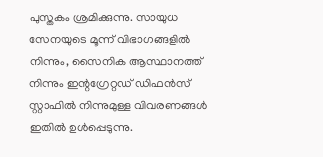പുസ്തകം ശ്രമിക്കുന്നു. സായുധ സേനയുടെ മൂന്ന് വിഭാഗങ്ങളിൽ നിന്നും, സൈനിക ആസ്ഥാനത്ത് നിന്നും ഇന്റഗ്രേറ്റഡ് ഡിഫൻസ് സ്റ്റാഫിൽ നിന്നുമുള്ള വിവരണങ്ങൾ ഇതിൽ ഉൾപ്പെടുന്നു.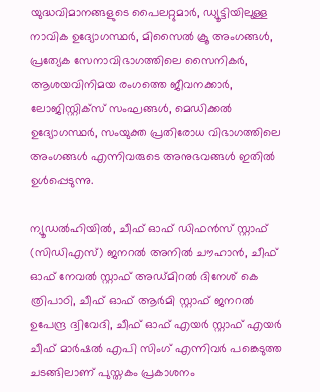യുദ്ധവിമാനങ്ങളുടെ പൈലറ്റുമാർ, ഡ്യൂട്ടിയിലുള്ള നാവിക ഉദ്യോഗസ്ഥർ, മിസൈൽ ക്രൂ അംഗങ്ങൾ, പ്രത്യേക സേനാവിഭാഗത്തിലെ സൈനികർ, ആശയവിനിമയ രംഗത്തെ ജീവനക്കാർ, ലോജിസ്റ്റിക്സ് സംഘങ്ങൾ, മെഡിക്കൽ ഉദ്യോഗസ്ഥർ, സംയുക്ത പ്രതിരോധ വിഭാഗത്തിലെ അംഗങ്ങൾ എന്നിവരുടെ അനുഭവങ്ങൾ ഇതിൽ ഉൾപ്പെടുന്നു.

ന്യൂഡൽഹിയിൽ, ചീഫ് ഓഫ് ഡിഫൻസ് സ്റ്റാഫ് (സിഡിഎസ്) ജനറൽ അനിൽ ചൗഹാൻ, ചീഫ് ഓഫ് നേവൽ സ്റ്റാഫ് അഡ്മിറൽ ദിനേശ് കെ ത്രിപാഠി, ചീഫ് ഓഫ് ആർമി സ്റ്റാഫ് ജനറൽ ഉപേന്ദ്ര ദ്വിവേദി, ചീഫ് ഓഫ് എയർ സ്റ്റാഫ് എയർ ചീഫ് മാർഷൽ എപി സിംഗ് എന്നിവർ പങ്കെടുത്ത ചടങ്ങിലാണ് പുസ്തകം പ്രകാശനം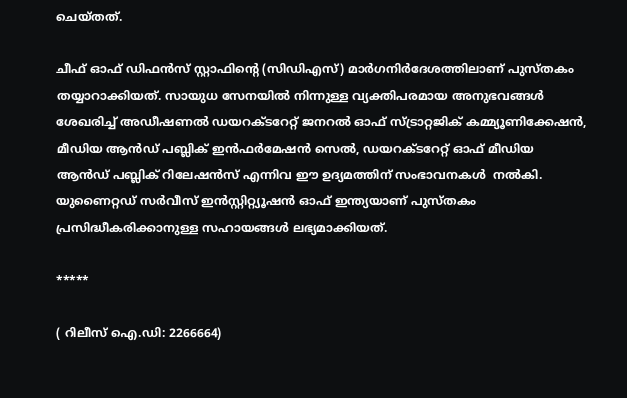ചെയ്തത്.

ചീഫ് ഓഫ് ഡിഫൻസ് സ്റ്റാഫിന്റെ (സിഡിഎസ്) മാർഗനിർദേശത്തിലാണ് പുസ്തകം തയ്യാറാക്കിയത്. സായുധ സേനയിൽ നിന്നുള്ള വ്യക്തിപരമായ അനുഭവങ്ങൾ ശേഖരിച്ച് അഡീഷണൽ ഡയറക്ടറേറ്റ് ജനറൽ ഓഫ് സ്ട്രാറ്റജിക് കമ്മ്യൂണിക്കേഷൻ, മീഡിയ ആൻഡ് പബ്ലിക് ഇൻഫർമേഷൻ സെൽ, ഡയറക്ടറേറ്റ് ഓഫ് മീഡിയ ആൻഡ് പബ്ലിക് റിലേഷൻസ് എന്നിവ ഈ ഉദ്യമത്തിന് സംഭാവനകൾ  നൽകി. യുണൈറ്റഡ് സർവീസ് ഇൻസ്റ്റിറ്റ്യൂഷൻ ഓഫ് ഇന്ത്യയാണ് പുസ്തകം പ്രസിദ്ധീകരിക്കാനുള്ള സഹായങ്ങൾ ലഭ്യമാക്കിയത്.

*****

( റിലീസ് ഐ.ഡി: 2266664)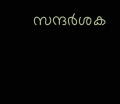സന്ദര്‍ശക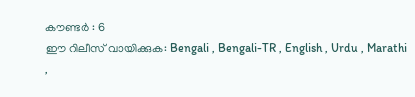കൗണ്ടര്‍ : 6
ഈ റിലീസ് വായിക്കുക: Bengali , Bengali-TR , English , Urdu , Marathi ,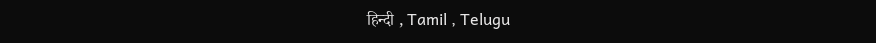हिन्दी , Tamil , Telugu